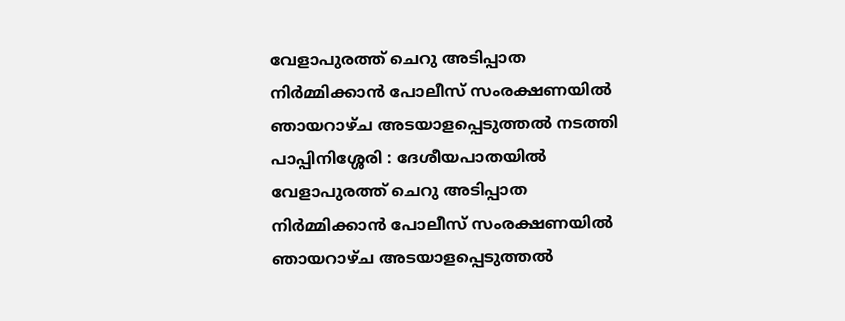വേളാപുരത്ത് ചെറു അടിപ്പാത നിർമ്മിക്കാൻ പോലീസ് സംരക്ഷണയിൽ ഞായറാഴ്ച അടയാളപ്പെടുത്തൽ നടത്തി
പാപ്പിനിശ്ശേരി : ദേശീയപാതയിൽ വേളാപുരത്ത് ചെറു അടിപ്പാത നിർമ്മിക്കാൻ പോലീസ് സംരക്ഷണയിൽ ഞായറാഴ്ച അടയാളപ്പെടുത്തൽ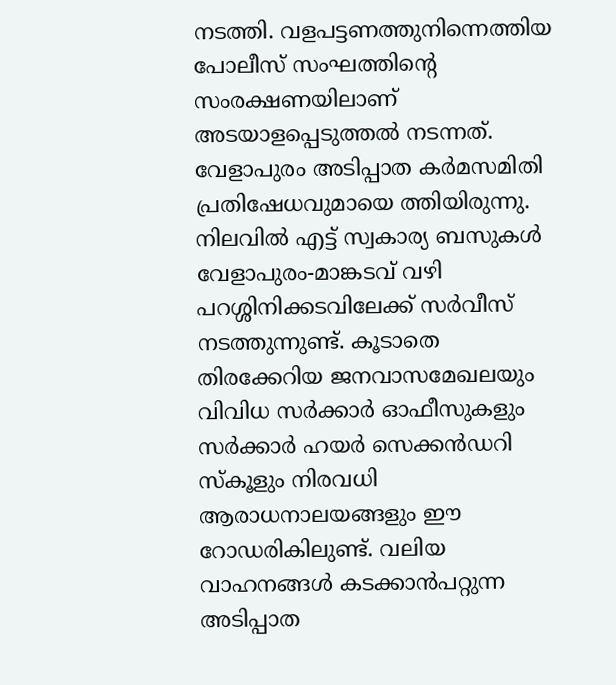നടത്തി. വളപട്ടണത്തുനിന്നെത്തിയ പോലീസ് സംഘത്തിന്റെ സംരക്ഷണയിലാണ് അടയാളപ്പെടുത്തൽ നടന്നത്. വേളാപുരം അടിപ്പാത കർമസമിതി പ്രതിഷേധവുമായെ ത്തിയിരുന്നു. നിലവിൽ എട്ട് സ്വകാര്യ ബസുകൾ വേളാപുരം-മാങ്കടവ് വഴി പറശ്ശിനിക്കടവിലേക്ക് സർവീസ് നടത്തുന്നുണ്ട്. കൂടാതെ തിരക്കേറിയ ജനവാസമേഖലയും വിവിധ സർക്കാർ ഓഫീസുകളും സർക്കാർ ഹയർ സെക്കൻഡറി സ്കൂളും നിരവധി ആരാധനാലയങ്ങളും ഈ റോഡരികിലുണ്ട്. വലിയ വാഹനങ്ങൾ കടക്കാൻപറ്റുന്ന അടിപ്പാത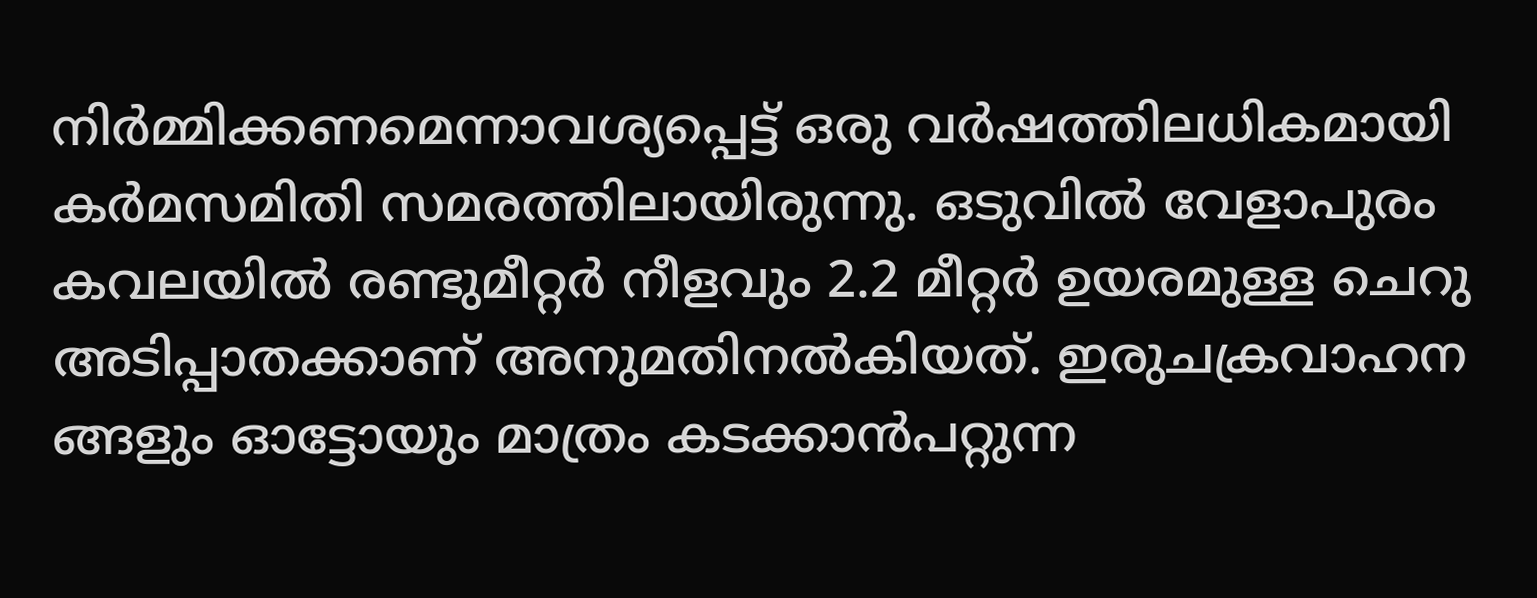നിർമ്മിക്കണമെന്നാവശ്യപ്പെട്ട് ഒരു വർഷത്തിലധികമായി കർമസമിതി സമരത്തിലായിരുന്നു. ഒടുവിൽ വേളാപുരം കവലയിൽ രണ്ടുമീറ്റർ നീളവും 2.2 മീറ്റർ ഉയരമുള്ള ചെറു അടിപ്പാതക്കാണ് അനുമതിനൽകിയത്. ഇരുചക്രവാഹന ങ്ങളും ഓട്ടോയും മാത്രം കടക്കാൻപറ്റുന്ന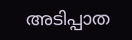അടിപ്പാത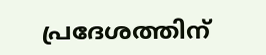പ്രദേശത്തിന്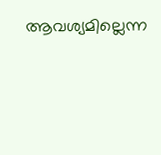ആവശ്യമില്ലെന്ന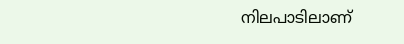നിലപാടിലാണ്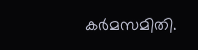കർമസമിതി.